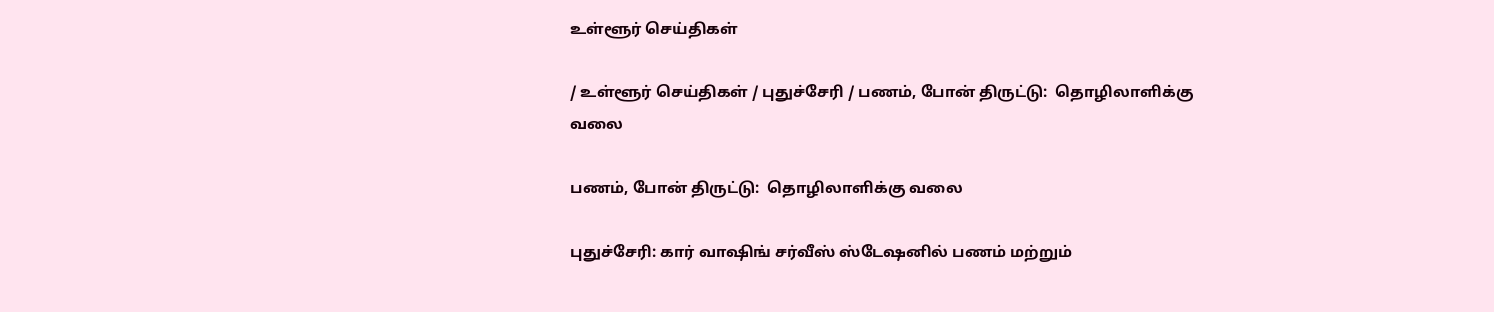உள்ளூர் செய்திகள்

/ உள்ளூர் செய்திகள் / புதுச்சேரி / பணம், போன் திருட்டு:  தொழிலாளிக்கு வலை

பணம், போன் திருட்டு:  தொழிலாளிக்கு வலை

புதுச்சேரி: கார் வாஷிங் சர்வீஸ் ஸ்டேஷனில் பணம் மற்றும்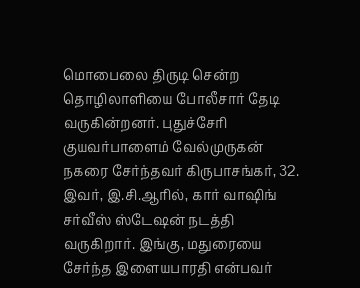மொபைலை திருடி சென்ற தொழிலாளியை போலீசார் தேடி வருகின்றனர். புதுச்சேரி குயவர்பாளைம் வேல்முருகன் நகரை சேர்ந்தவர் கிருபாசங்கர், 32. இவர், இ.சி.ஆரில், கார் வாஷிங் சர்வீஸ் ஸ்டேஷன் நடத்தி வருகிறார். இங்கு, மதுரையை சேர்ந்த இளையபாரதி என்பவர்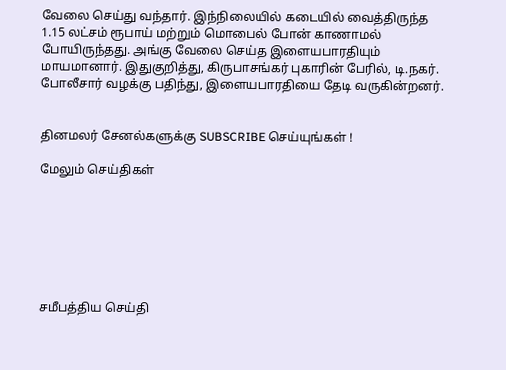வேலை செய்து வந்தார். இந்நிலையில் கடையில் வைத்திருந்த 1.15 லட்சம் ரூபாய் மற்றும் மொபைல் போன் காணாமல் போயிருந்தது. அங்கு வேலை செய்த இளையபாரதியும் மாயமானார். இதுகுறித்து, கிருபாசங்கர் புகாரின் பேரில், டி.நகர். போலீசார் வழக்கு பதிந்து, இளையபாரதியை தேடி வருகின்றனர்.


தினமலர் சேனல்களுக்கு SUBSCRIBE செய்யுங்கள் !

மேலும் செய்திகள்







சமீபத்திய செய்தி